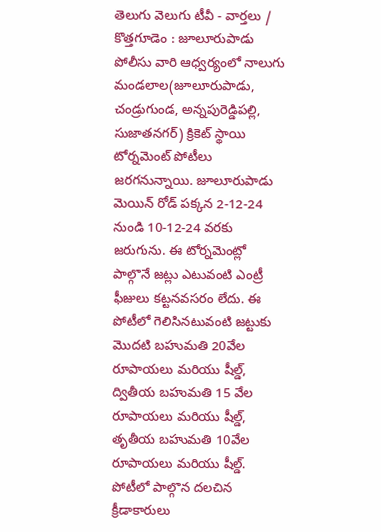తెలుగు వెలుగు టీవీ - వార్తలు / కొత్తగూడెం : జూలూరుపాడు పోలీసు వారి ఆధ్వర్యంలో నాలుగు మండలాల(జూలూరుపాడు, చండ్రుగుండ, అన్నపురెడ్డిపల్లి, సుజాతనగర్) క్రికెట్ స్థాయి టోర్నమెంట్ పోటీలు జరగనున్నాయి. జూలూరుపాడు మెయిన్ రోడ్ పక్కన 2-12-24 నుండి 10-12-24 వరకు జరుగును. ఈ టోర్నమెంట్లో పాల్గొనే జట్లు ఎటువంటి ఎంట్రీ ఫీజులు కట్టనవసరం లేదు. ఈ పోటీలో గెలిసినటువంటి జట్టుకు మొదటి బహుమతి 20వేల రూపాయలు మరియు షీల్డ్, ద్వితీయ బహుమతి 15 వేల రూపాయలు మరియు షీల్డ్, తృతీయ బహుమతి 10వేల రూపాయలు మరియు షీల్డ్. పోటీలో పాల్గొన దలచిన క్రీడాకారులు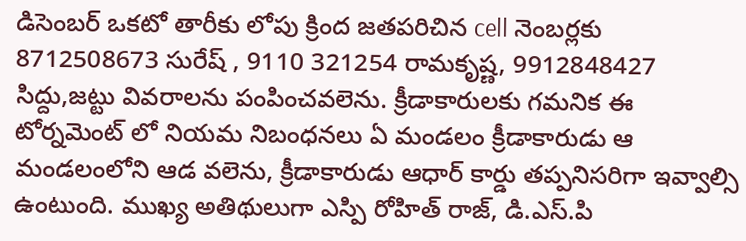డిసెంబర్ ఒకటో తారీకు లోపు క్రింద జతపరిచిన cell నెంబర్లకు 8712508673 సురేష్ , 9110 321254 రామకృష్ణ, 9912848427 సిద్దు,జట్టు వివరాలను పంపించవలెను. క్రీడాకారులకు గమనిక ఈ టోర్నమెంట్ లో నియమ నిబంధనలు ఏ మండలం క్రీడాకారుడు ఆ మండలంలోని ఆడ వలెను, క్రీడాకారుడు ఆధార్ కార్డు తప్పనిసరిగా ఇవ్వాల్సి ఉంటుంది. ముఖ్య అతిథులుగా ఎస్పి రోహిత్ రాజ్, డి.ఎస్.పి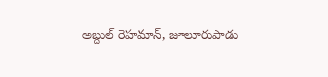అబ్దుల్ రెహమాన్, జూలూరుపాడు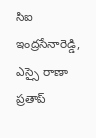సిఐ ఇంద్రసేనారెడ్డి, ఎస్సై రాణా ప్రతాప్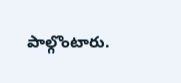పాల్గొంటారు.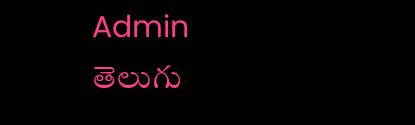Admin
తెలుగు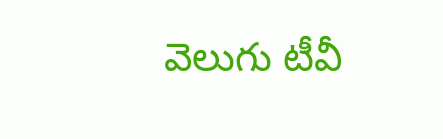వెలుగు టీవీ